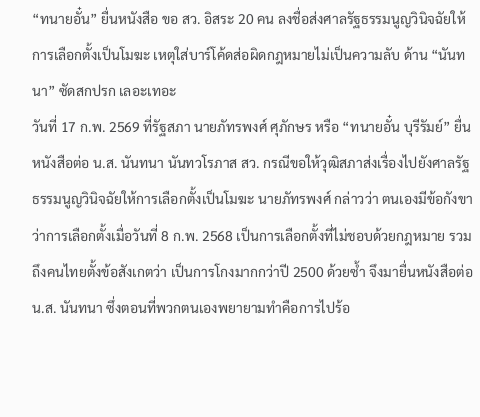“ทนายอั๋น” ยื่นหนังสือ ขอ สว. อิสระ 20 คน ลงชื่อส่งศาลรัฐธรรมนูญวินิจฉัยให้การเลือกตั้งเป็นโมฆะ เหตุใส่บาร์โค้ดส่อผิดกฎหมายไม่เป็นความลับ ด้าน “นันทนา” ซัดสกปรก เลอะเทอะ
วันที่ 17 ก.พ. 2569 ที่รัฐสภา นายภัทรพงศ์ ศุภักษร หรือ “ทนายอั๋น บุรีรัมย์” ยื่นหนังสือต่อ น.ส. นันทนา นันทวโรภาส สว. กรณีขอให้วุฒิสภาส่งเรื่องไปยังศาลรัฐธรรมนูญวินิจฉัยให้การเลือกตั้งเป็นโมฆะ นายภัทรพงศ์ กล่าวว่า ตนเองมีข้อกังขาว่าการเลือกตั้งเมื่อวันที่ 8 ก.พ. 2568 เป็นการเลือกตั้งที่ไม่ชอบด้วยกฎหมาย รวมถึงคนไทยตั้งข้อสังเกตว่า เป็นการโกงมากกว่าปี 2500 ด้วยซ้ำ จึงมายื่นหนังสือต่อ น.ส. นันทนา ซึ่งตอนที่พวกตนเองพยายามทำคือการไปร้อ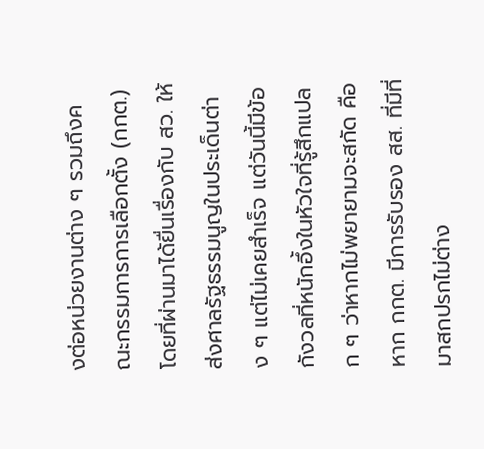งต่อหน่วยงานต่าง ๆ รวมถึงคณะกรรมการการเลือกตั้ง (กกต.) โดยที่ผ่านมาได้ยื่นเรื่องกับ สว. ให้ส่งศาลรัฐธรรมนูญในประเด็นต่าง ๆ แต่ไม่เคยสำเร็จ แต่วันนี้มีข้อกังวลที่หนักอึ้งในหัวใจที่รู้สึกแปลก ๆ ว่าหากไม่พยายามจะสกัด คือหาก กกต. มีการรับรอง สส. ที่มีที่มาสกปรกไม่ต่าง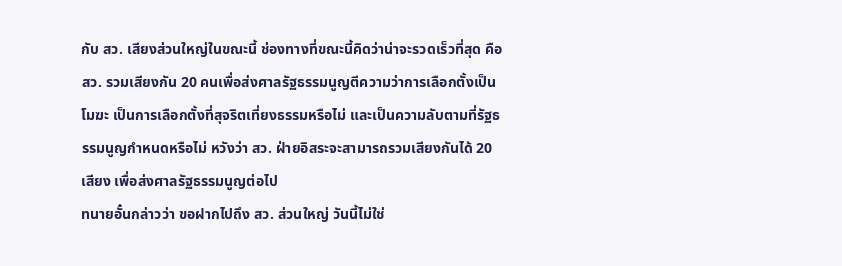กับ สว. เสียงส่วนใหญ่ในขณะนี้ ช่องทางที่ขณะนี้คิดว่าน่าจะรวดเร็วที่สุด คือ สว. รวมเสียงกัน 20 คนเพื่อส่งศาลรัฐธรรมนูญตีความว่าการเลือกตั้งเป็นโมฆะ เป็นการเลือกตั้งที่สุจริตเที่ยงธรรมหรือไม่ และเป็นความลับตามที่รัฐธรรมนูญกำหนดหรือไม่ หวังว่า สว. ฝ่ายอิสระจะสามารถรวมเสียงกันได้ 20 เสียง เพื่อส่งศาลรัฐธรรมนูญต่อไป
ทนายอั๋นกล่าวว่า ขอฝากไปถึง สว. ส่วนใหญ่ วันนี้ไม่ใช่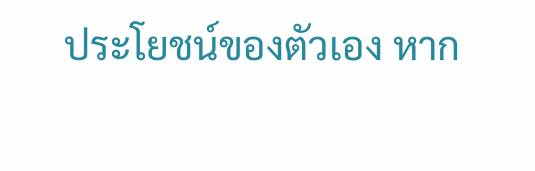ประโยชน์ของตัวเอง หาก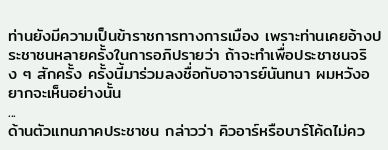ท่านยังมีความเป็นข้าราชการทางการเมือง เพราะท่านเคยอ้างประชาชนหลายครั้งในการอภิปรายว่า ถ้าจะทำเพื่อประชาชนจริง ๆ สักครั้ง ครั้งนี้มาร่วมลงชื่อกับอาจารย์นันทนา ผมหวังอยากจะเห็นอย่างนั้น
...
ด้านตัวแทนภาคประชาชน กล่าวว่า คิวอาร์หรือบาร์โค้ดไม่คว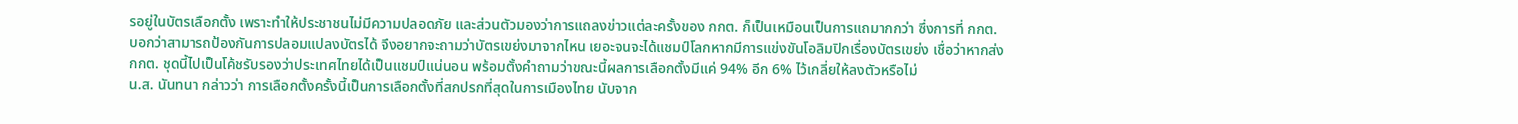รอยู่ในบัตรเลือกตั้ง เพราะทำให้ประชาชนไม่มีความปลอดภัย และส่วนตัวมองว่าการแถลงข่าวแต่ละครั้งของ กกต. ก็เป็นเหมือนเป็นการแถมากกว่า ซึ่งการที่ กกต. บอกว่าสามารถป้องกันการปลอมแปลงบัตรได้ จึงอยากจะถามว่าบัตรเขย่งมาจากไหน เยอะจนจะได้แชมป์โลกหากมีการแข่งขันโอลิมปิกเรื่องบัตรเขย่ง เชื่อว่าหากส่ง กกต. ชุดนี้ไปเป็นโค้ชรับรองว่าประเทศไทยได้เป็นแชมป์แน่นอน พร้อมตั้งคำถามว่าขณะนี้ผลการเลือกตั้งมีแค่ 94% อีก 6% ไว้เกลี่ยให้ลงตัวหรือไม่
น.ส. นันทนา กล่าวว่า การเลือกตั้งครั้งนี้เป็นการเลือกตั้งที่สกปรกที่สุดในการเมืองไทย นับจาก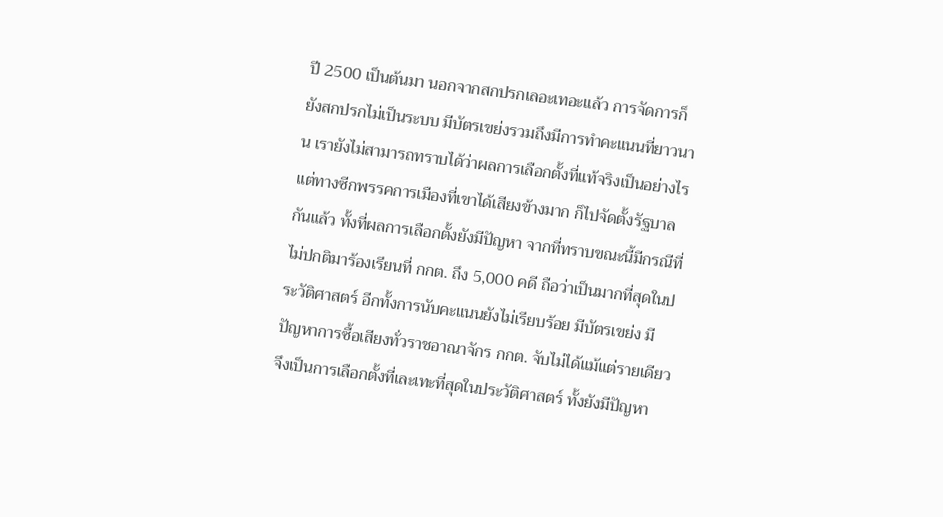ปี 2500 เป็นต้นมา นอกจากสกปรกเลอะเทอะแล้ว การจัดการก็ยังสกปรกไม่เป็นระบบ มีบัตรเขย่งรวมถึงมีการทำคะแนนที่ยาวนาน เรายังไม่สามารถทราบได้ว่าผลการเลือกตั้งที่แท้จริงเป็นอย่างไร แต่ทางซีกพรรคการเมืองที่เขาได้เสียงข้างมาก ก็ไปจัดตั้งรัฐบาลกันแล้ว ทั้งที่ผลการเลือกตั้งยังมีปัญหา จากที่ทราบขณะนี้มีกรณีที่ไม่ปกติมาร้องเรียนที่ กกต. ถึง 5,000 คดี ถือว่าเป็นมากที่สุดในประวัติศาสตร์ อีกทั้งการนับคะแนนยังไม่เรียบร้อย มีบัตรเขย่ง มีปัญหาการซื้อเสียงทั่วราชอาณาจักร กกต. จับไม่ได้แม้แต่รายเดียว จึงเป็นการเลือกตั้งที่เละเทะที่สุดในประวัติศาสตร์ ทั้งยังมีปัญหา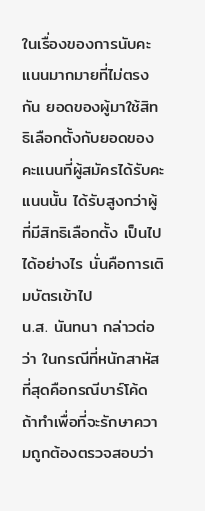ในเรื่องของการนับคะแนนมากมายที่ไม่ตรงกัน ยอดของผู้มาใช้สิทธิเลือกตั้งกับยอดของคะแนนที่ผู้สมัครได้รับคะแนนนั้น ได้รับสูงกว่าผู้ที่มีสิทธิเลือกตั้ง เป็นไปได้อย่างไร นั่นคือการเติมบัตรเข้าไป
น.ส. นันทนา กล่าวต่อว่า ในกรณีที่หนักสาหัสที่สุดคือกรณีบาร์โค้ด ถ้าทำเพื่อที่จะรักษาความถูกต้องตรวจสอบว่า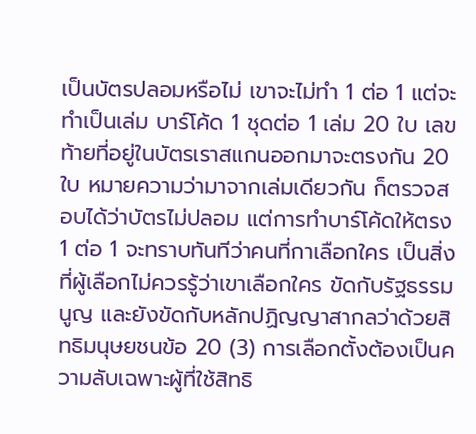เป็นบัตรปลอมหรือไม่ เขาจะไม่ทำ 1 ต่อ 1 แต่จะทำเป็นเล่ม บาร์โค้ด 1 ชุดต่อ 1 เล่ม 20 ใบ เลขท้ายที่อยู่ในบัตรเราสแกนออกมาจะตรงกัน 20 ใบ หมายความว่ามาจากเล่มเดียวกัน ก็ตรวจสอบได้ว่าบัตรไม่ปลอม แต่การทำบาร์โค้ดให้ตรง 1 ต่อ 1 จะทราบทันทีว่าคนที่กาเลือกใคร เป็นสิ่งที่ผู้เลือกไม่ควรรู้ว่าเขาเลือกใคร ขัดกับรัฐธรรมนูญ และยังขัดกับหลักปฏิญญาสากลว่าด้วยสิทธิมนุษยชนข้อ 20 (3) การเลือกตั้งต้องเป็นความลับเฉพาะผู้ที่ใช้สิทธิ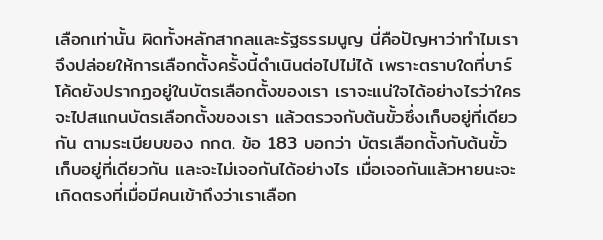เลือกเท่านั้น ผิดทั้งหลักสากลและรัฐธรรมนูญ นี่คือปัญหาว่าทำไมเราจึงปล่อยให้การเลือกตั้งครั้งนี้ดำเนินต่อไปไม่ได้ เพราะตราบใดที่บาร์โค้ดยังปรากฏอยู่ในบัตรเลือกตั้งของเรา เราจะแน่ใจได้อย่างไรว่าใครจะไปสแกนบัตรเลือกตั้งของเรา แล้วตรวจกับต้นขั้วซึ่งเก็บอยู่ที่เดียวกัน ตามระเบียบของ กกต. ข้อ 183 บอกว่า บัตรเลือกตั้งกับต้นขั้วเก็บอยู่ที่เดียวกัน และจะไม่เจอกันได้อย่างไร เมื่อเจอกันแล้วหายนะจะเกิดตรงที่เมื่อมีคนเข้าถึงว่าเราเลือก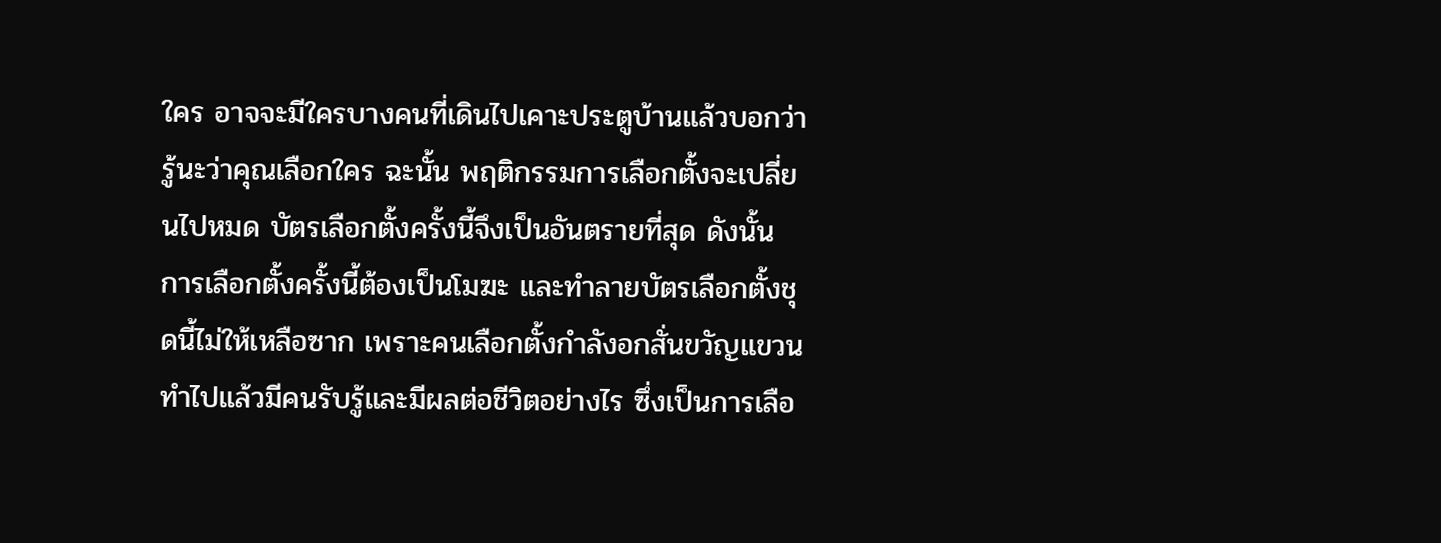ใคร อาจจะมีใครบางคนที่เดินไปเคาะประตูบ้านแล้วบอกว่า รู้นะว่าคุณเลือกใคร ฉะนั้น พฤติกรรมการเลือกตั้งจะเปลี่ยนไปหมด บัตรเลือกตั้งครั้งนี้จึงเป็นอันตรายที่สุด ดังนั้น การเลือกตั้งครั้งนี้ต้องเป็นโมฆะ และทำลายบัตรเลือกตั้งชุดนี้ไม่ให้เหลือซาก เพราะคนเลือกตั้งกำลังอกสั่นขวัญแขวน ทำไปแล้วมีคนรับรู้และมีผลต่อชีวิตอย่างไร ซึ่งเป็นการเลือ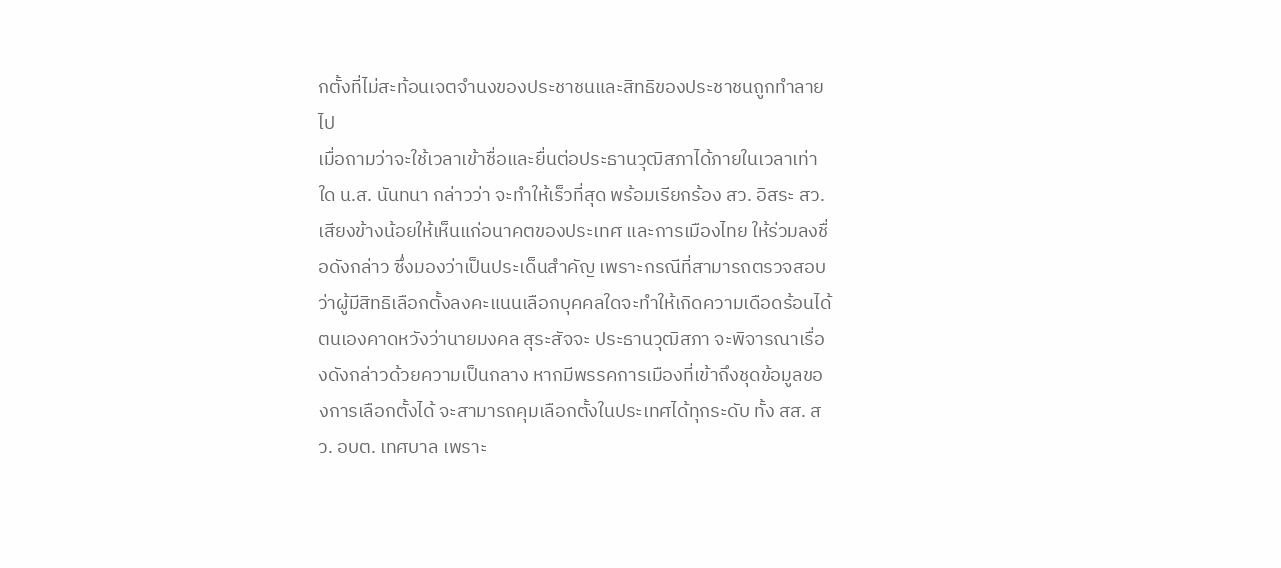กตั้งที่ไม่สะท้อนเจตจำนงของประชาชนและสิทธิของประชาชนถูกทำลายไป
เมื่อถามว่าจะใช้เวลาเข้าชื่อและยื่นต่อประธานวุฒิสภาได้ภายในเวลาเท่าใด น.ส. นันทนา กล่าวว่า จะทำให้เร็วที่สุด พร้อมเรียกร้อง สว. อิสระ สว. เสียงข้างน้อยให้เห็นแก่อนาคตของประเทศ และการเมืองไทย ให้ร่วมลงชื่อดังกล่าว ซึ่งมองว่าเป็นประเด็นสำคัญ เพราะกรณีที่สามารถตรวจสอบว่าผู้มีสิทธิเลือกตั้งลงคะแนนเลือกบุคคลใดจะทำให้เกิดความเดือดร้อนได้ ตนเองคาดหวังว่านายมงคล สุระสัจจะ ประธานวุฒิสภา จะพิจารณาเรื่องดังกล่าวด้วยความเป็นกลาง หากมีพรรคการเมืองที่เข้าถึงชุดข้อมูลของการเลือกตั้งได้ จะสามารถคุมเลือกตั้งในประเทศได้ทุกระดับ ทั้ง สส. สว. อบต. เทศบาล เพราะ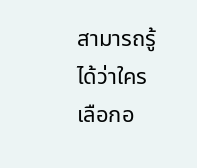สามารถรู้ได้ว่าใครเลือกอ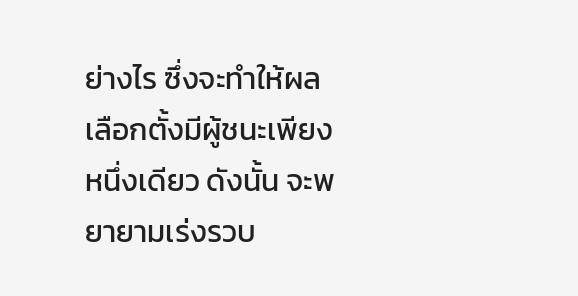ย่างไร ซึ่งจะทำให้ผลเลือกตั้งมีผู้ชนะเพียงหนึ่งเดียว ดังนั้น จะพยายามเร่งรวบ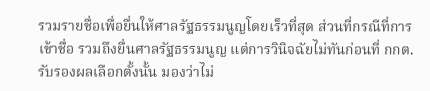รวมรายชื่อเพื่อยื่นให้ศาลรัฐธรรมนูญโดยเร็วที่สุด ส่วนที่กรณีที่การเข้าชื่อ รวมถึงยื่นศาลรัฐธรรมนูญ แต่การวินิจฉัยไม่ทันก่อนที่ กกต. รับรองผลเลือกตั้งนั้น มองว่าไม่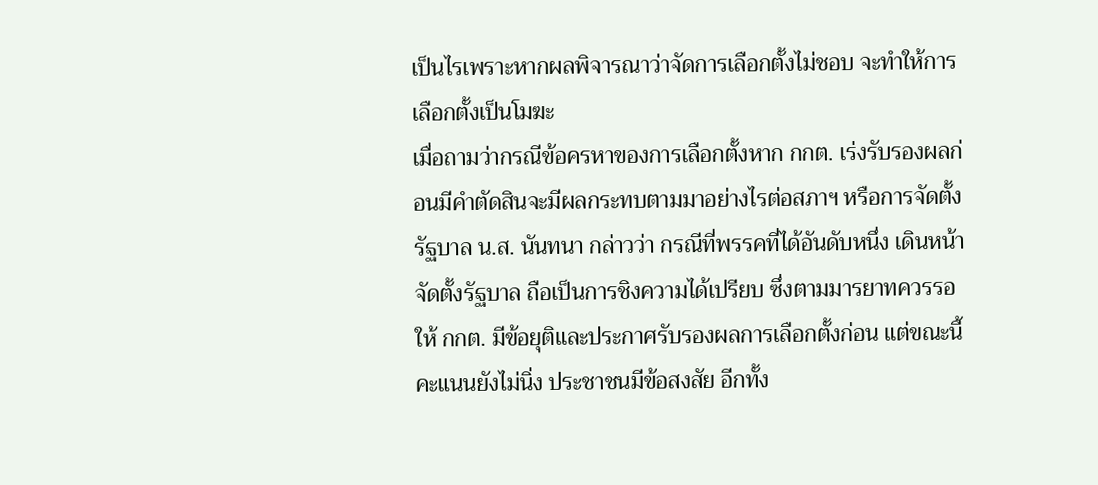เป็นไรเพราะหากผลพิจารณาว่าจัดการเลือกตั้งไม่ชอบ จะทำให้การเลือกตั้งเป็นโมฆะ
เมื่อถามว่ากรณีข้อครหาของการเลือกตั้งหาก กกต. เร่งรับรองผลก่อนมีคำตัดสินจะมีผลกระทบตามมาอย่างไรต่อสภาฯ หรือการจัดตั้งรัฐบาล น.ส. นันทนา กล่าวว่า กรณีที่พรรคที่ได้อันดับหนึ่ง เดินหน้าจัดตั้งรัฐบาล ถือเป็นการชิงความได้เปรียบ ซึ่งตามมารยาทควรรอให้ กกต. มีข้อยุติและประกาศรับรองผลการเลือกตั้งก่อน แต่ขณะนี้คะแนนยังไม่นิ่ง ประชาชนมีข้อสงสัย อีกทั้ง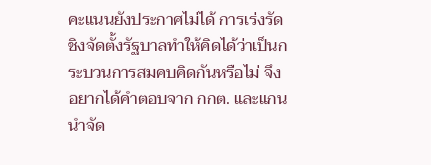คะแนนยังประกาศไม่ได้ การเร่งรัดชิงจัดตั้งรัฐบาลทำให้คิดได้ว่าเป็นกระบวนการสมคบคิดกันหรือไม่ จึงอยากได้คำตอบจาก กกต. และแกนนำจัด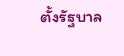ตั้งรัฐบาล